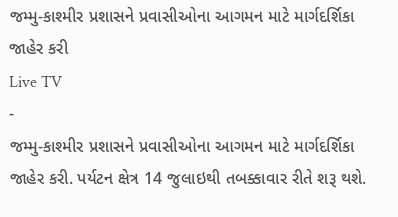જમ્મુ-કાશ્મીર પ્રશાસને પ્રવાસીઓના આગમન માટે માર્ગદર્શિકા જાહેર કરી
Live TV
-
જમ્મુ-કાશ્મીર પ્રશાસને પ્રવાસીઓના આગમન માટે માર્ગદર્શિકા જાહેર કરી. પર્યટન ક્ષેત્ર 14 જુલાઇથી તબક્કાવાર રીતે શરૂ થશે.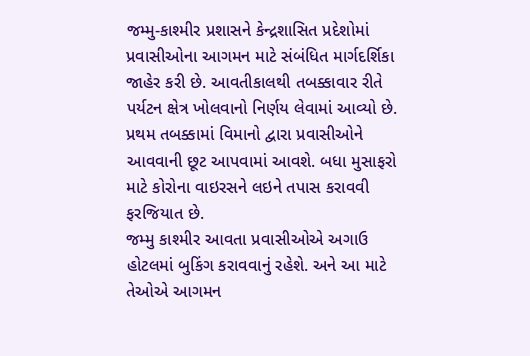જમ્મુ-કાશ્મીર પ્રશાસને કેન્દ્રશાસિત પ્રદેશોમાં પ્રવાસીઓના આગમન માટે સંબંધિત માર્ગદર્શિકા જાહેર કરી છે. આવતીકાલથી તબક્કાવાર રીતે પર્યટન ક્ષેત્ર ખોલવાનો નિર્ણય લેવામાં આવ્યો છે. પ્રથમ તબક્કામાં વિમાનો દ્વારા પ્રવાસીઓને આવવાની છૂટ આપવામાં આવશે. બધા મુસાફરો માટે કોરોના વાઇરસને લઇને તપાસ કરાવવી ફરજિયાત છે.
જમ્મુ કાશ્મીર આવતા પ્રવાસીઓએ અગાઉ હોટલમાં બુકિંગ કરાવવાનું રહેશે. અને આ માટે તેઓએ આગમન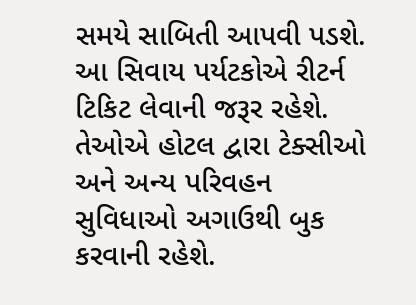સમયે સાબિતી આપવી પડશે. આ સિવાય પર્યટકોએ રીટર્ન ટિકિટ લેવાની જરૂર રહેશે. તેઓએ હોટલ દ્વારા ટેક્સીઓ અને અન્ય પરિવહન સુવિધાઓ અગાઉથી બુક કરવાની રહેશે.